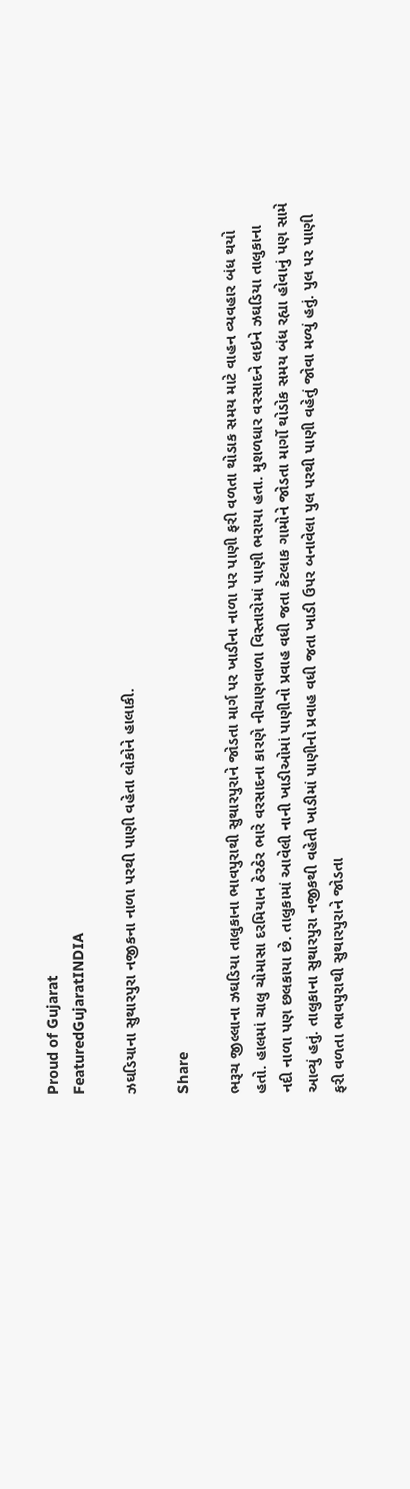Proud of Gujarat
FeaturedGujaratINDIA

ઝઘડિયાના સુથારપુરા નજીકના નાળા પરથી પાણી વહેતા લોકોને હાલાકી.

Share

ભરૂચ જીલ્લાના ઝઘડિયા તાલુકાના ભાવપુરાથી સુથારપુરાને જોડતા માર્ગ પર ખાડીના નાળા પર પાણી ફરી વળતા થોડાક સમય માટે વાહન વ્યવહાર બંધ થયો હતો. હાલમાં ચાલુ ચોમાસા દરમિયાન ઠેરઠેર ભારે વરસાદના કારણે નીચાણવાળા વિસ્તારોમાં પાણી ભરાયા હતા. મુશળધાર વરસાદને લઇને ઝઘડિયા તાલુકાના નદી નાળા પણ છલકાયા છે. તાલુકામાં આવેલી નાની ખાડીઓમાં પાણીનો પ્રવાહ વધી જતા કેટલાક ગામોને જોડતા માર્ગો થોડોક સમય બંધ રહ્યા હોવાનું પણ સામે આવ્યું હતું. તાલુકાના સુથારપુરા નજીકથી વહેતી ખાડીમાં પાણીનો પ્રવાહ વધી જતા ખાડી ઉપર બનાવેલા પુલ પરથી પાણી વહેતું જોવા મળ્યું હતું. પુલ પર પાણી ફરી વળતા ભાવપુરાથી સુથારપુરાને જોડતા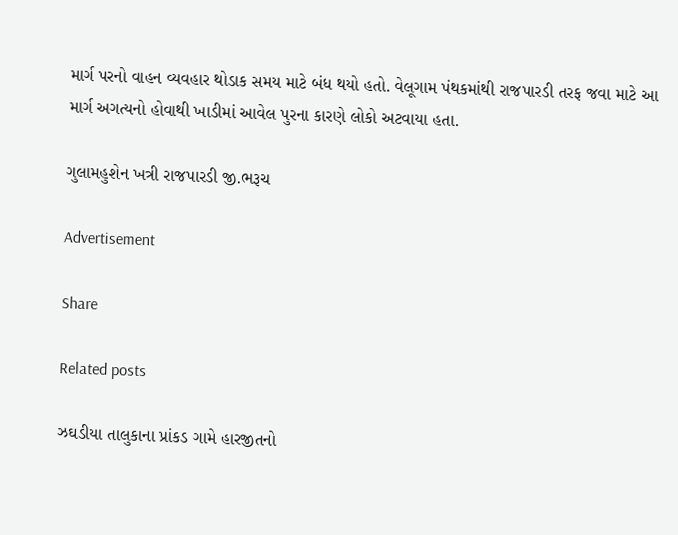માર્ગ પરનો વાહન વ્યવહાર થોડાક સમય માટે બંધ થયો હતો. વેલૂગામ પંથકમાંથી રાજપારડી તરફ જવા માટે આ માર્ગ અગત્યનો હોવાથી ખાડીમાં આવેલ પુરના કારણે લોકો અટવાયા હતા.

ગુલામહુશેન ખત્રી રાજપારડી જી.ભરૂચ

Advertisement

Share

Related posts

ઝઘડીયા તાલુકાના પ્રાંકડ ગામે હારજીતનો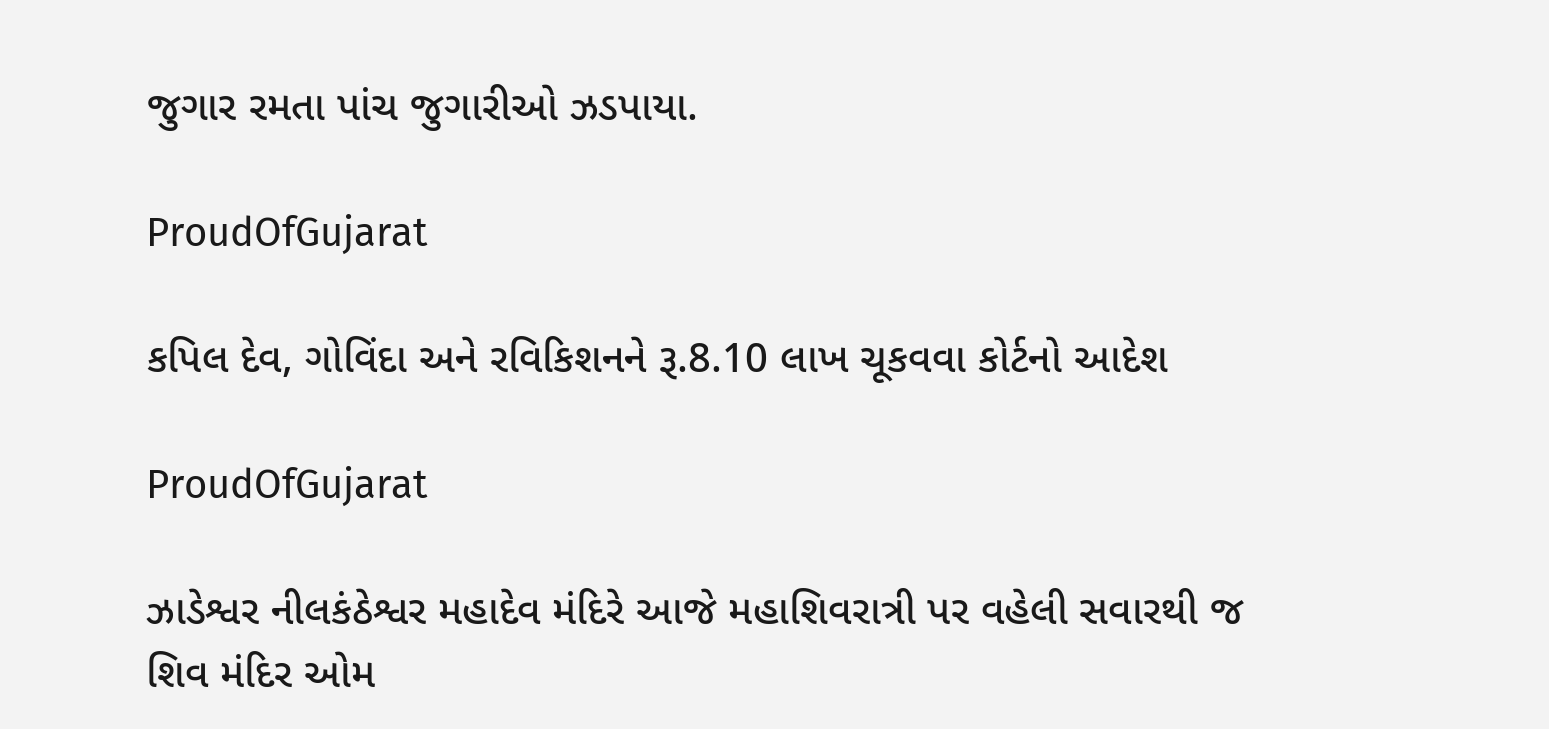જુગાર રમતા પાંચ જુગારીઓ ઝડપાયા.

ProudOfGujarat

કપિલ દેવ, ગોવિંદા અને રવિકિશનને રૂ.8.10 લાખ ચૂકવવા કોર્ટનો આદેશ

ProudOfGujarat

ઝાડેશ્વર નીલકંઠેશ્વર મહાદેવ મંદિરે આજે મહાશિવરાત્રી પર વહેલી સવારથી જ શિવ મંદિર ઓમ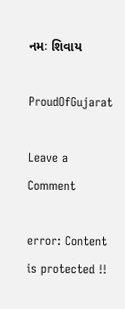નમઃ શિવાય

ProudOfGujarat

Leave a Comment

error: Content is protected !!